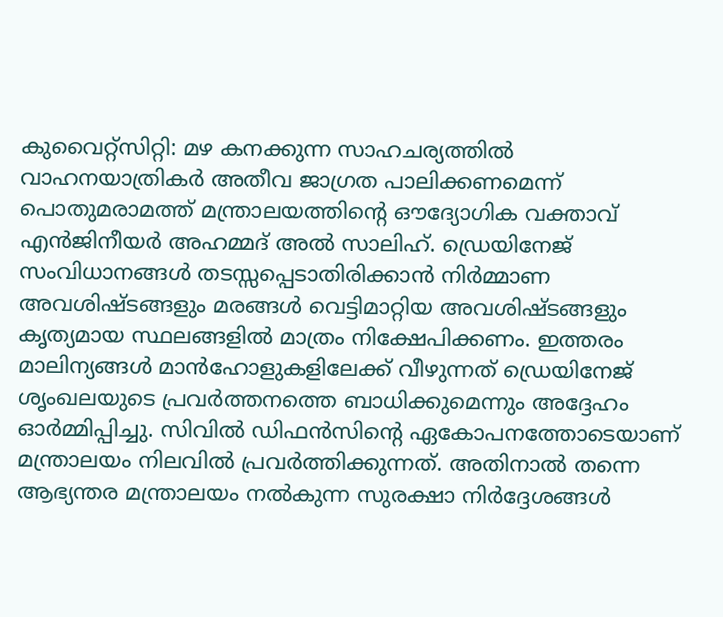കുവൈറ്റ്സിറ്റി: മഴ കനക്കുന്ന സാഹചര്യത്തിൽ വാഹനയാത്രികർ അതീവ ജാഗ്രത പാലിക്കണമെന്ന് പൊതുമരാമത്ത് മന്ത്രാലയത്തിന്റെ ഔദ്യോഗിക വക്താവ് എൻജിനീയർ അഹമ്മദ് അൽ സാലിഹ്. ഡ്രെയിനേജ് സംവിധാനങ്ങൾ തടസ്സപ്പെടാതിരിക്കാൻ നിർമ്മാണ അവശിഷ്ടങ്ങളും മരങ്ങൾ വെട്ടിമാറ്റിയ അവശിഷ്ടങ്ങളും കൃത്യമായ സ്ഥലങ്ങളിൽ മാത്രം നിക്ഷേപിക്കണം. ഇത്തരം മാലിന്യങ്ങൾ മാൻഹോളുകളിലേക്ക് വീഴുന്നത് ഡ്രെയിനേജ് ശൃംഖലയുടെ പ്രവർത്തനത്തെ ബാധിക്കുമെന്നും അദ്ദേഹം ഓർമ്മിപ്പിച്ചു. സിവിൽ ഡിഫൻസിന്റെ ഏകോപനത്തോടെയാണ് മന്ത്രാലയം നിലവിൽ പ്രവർത്തിക്കുന്നത്. അതിനാൽ തന്നെ ആഭ്യന്തര മന്ത്രാലയം നൽകുന്ന സുരക്ഷാ നിർദ്ദേശങ്ങൾ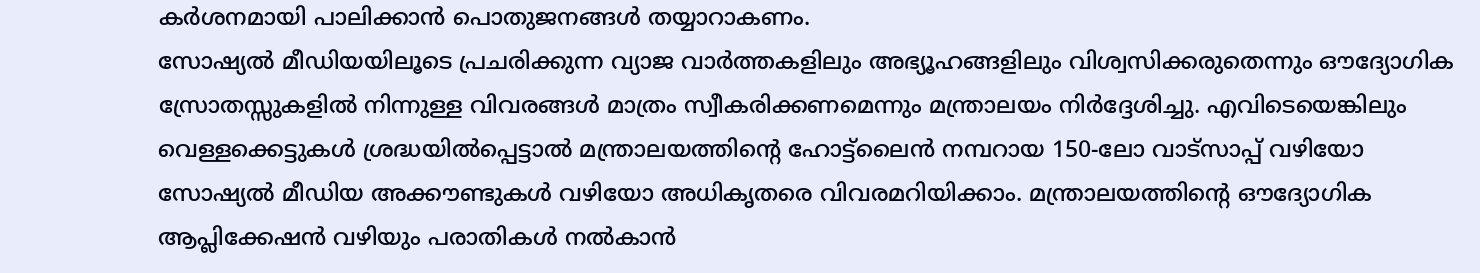കർശനമായി പാലിക്കാൻ പൊതുജനങ്ങൾ തയ്യാറാകണം.
സോഷ്യൽ മീഡിയയിലൂടെ പ്രചരിക്കുന്ന വ്യാജ വാർത്തകളിലും അഭ്യൂഹങ്ങളിലും വിശ്വസിക്കരുതെന്നും ഔദ്യോഗിക സ്രോതസ്സുകളിൽ നിന്നുള്ള വിവരങ്ങൾ മാത്രം സ്വീകരിക്കണമെന്നും മന്ത്രാലയം നിർദ്ദേശിച്ചു. എവിടെയെങ്കിലും വെള്ളക്കെട്ടുകൾ ശ്രദ്ധയിൽപ്പെട്ടാൽ മന്ത്രാലയത്തിന്റെ ഹോട്ട്ലൈൻ നമ്പറായ 150-ലോ വാട്സാപ്പ് വഴിയോ സോഷ്യൽ മീഡിയ അക്കൗണ്ടുകൾ വഴിയോ അധികൃതരെ വിവരമറിയിക്കാം. മന്ത്രാലയത്തിന്റെ ഔദ്യോഗിക ആപ്ലിക്കേഷൻ വഴിയും പരാതികൾ നൽകാൻ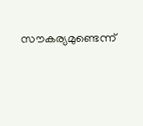സൗകര്യമുണ്ടെന്ന്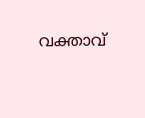വക്താവ്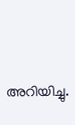അറിയിച്ചു.